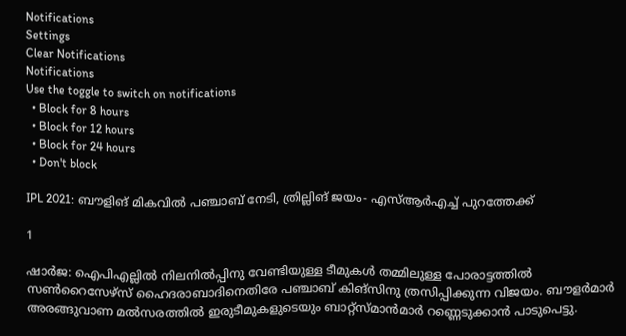Notifications
Settings
Clear Notifications
Notifications
Use the toggle to switch on notifications
  • Block for 8 hours
  • Block for 12 hours
  • Block for 24 hours
  • Don't block

IPL 2021: ബൗളിങ് മികവില്‍ പഞ്ചാബ് നേടി, ത്രില്ലിങ് ജയം- എസ്ആര്‍എച്ച് പുറത്തേക്ക്

1

ഷാര്‍ജ: ഐപിഎല്ലില്‍ നിലനില്‍പ്പിനു വേണ്ടിയുള്ള ടീമുകള്‍ തമ്മിലുള്ള പോരാട്ടത്തില്‍ സണ്‍റൈസേഴ്‌സ് ഹൈദരാബാദിനെതിരേ പഞ്ചാബ് കിങ്‌സിനു ത്രസിപ്പിക്കുന്ന വിജയം. ബൗളര്‍മാര്‍ അരങ്ങുവാണ മല്‍സരത്തില്‍ ഇരുടീമുകളുടെയും ബാറ്റ്‌സ്മാന്‍മാര്‍ റണ്ണെടുക്കാന്‍ പാടുപെട്ടു.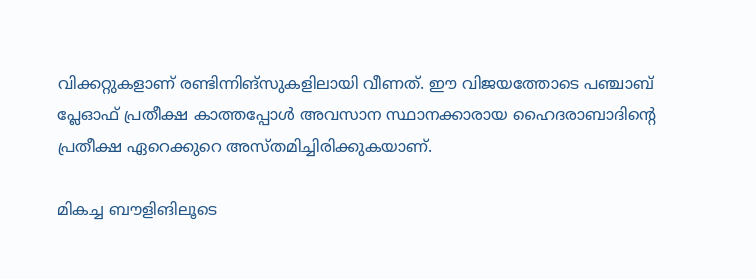വിക്കറ്റുകളാണ് രണ്ടിന്നിങ്‌സുകളിലായി വീണത്. ഈ വിജയത്തോടെ പഞ്ചാബ് പ്ലേഓഫ് പ്രതീക്ഷ കാത്തപ്പോള്‍ അവസാന സ്ഥാനക്കാരായ ഹൈദരാബാദിന്റെ പ്രതീക്ഷ ഏറെക്കുറെ അസ്തമിച്ചിരിക്കുകയാണ്.

മികച്ച ബൗളിങിലൂടെ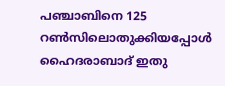പഞ്ചാബിനെ 125 റണ്‍സിലൊതുക്കിയപ്പോള്‍ ഹൈദരാബാദ് ഇതു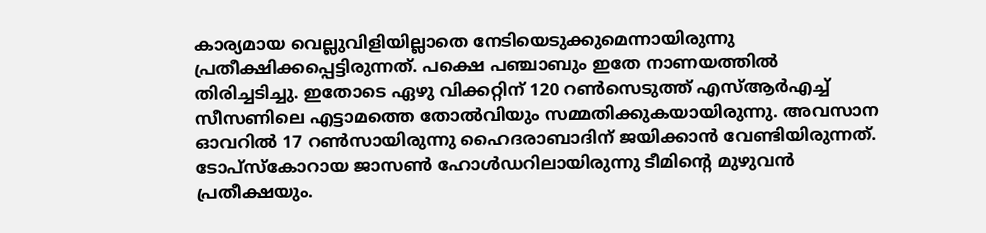കാര്യമായ വെല്ലുവിളിയില്ലാതെ നേടിയെടുക്കുമെന്നായിരുന്നു പ്രതീക്ഷിക്കപ്പെട്ടിരുന്നത്. പക്ഷെ പഞ്ചാബും ഇതേ നാണയത്തില്‍ തിരിച്ചടിച്ചു. ഇതോടെ ഏഴു വിക്കറ്റിന് 120 റണ്‍സെടുത്ത് എസ്ആര്‍എച്ച് സീസണിലെ എട്ടാമത്തെ തോല്‍വിയും സമ്മതിക്കുകയായിരുന്നു. അവസാന ഓവറില്‍ 17 റണ്‍സായിരുന്നു ഹൈദരാബാദിന് ജയിക്കാന്‍ വേണ്ടിയിരുന്നത്. ടോപ്‌സ്‌കോറായ ജാസണ്‍ ഹോള്‍ഡറിലായിരുന്നു ടീമിന്റെ മുഴുവന്‍ പ്രതീക്ഷയും.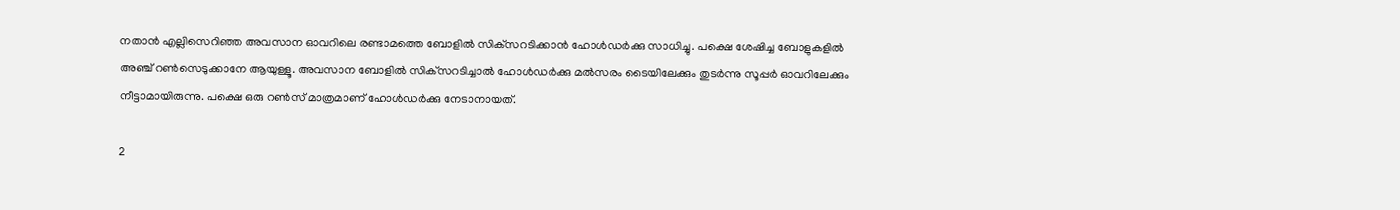നതാന്‍ എല്ലിസെറിഞ്ഞ അവസാന ഓവറിലെ രണ്ടാമത്തെ ബോളില്‍ സിക്‌സറടിക്കാന്‍ ഹോള്‍ഡര്‍ക്കു സാധിച്ചു. പക്ഷെ ശേഷിച്ച ബോളുകളില്‍ അഞ്ച് റണ്‍സെടുക്കാനേ ആയുള്ളൂ. അവസാന ബോളില്‍ സിക്‌സറടിച്ചാല്‍ ഹോള്‍ഡര്‍ക്കു മല്‍സരം ടൈയിലേക്കും തുടര്‍ന്നു സൂപ്പര്‍ ഓവറിലേക്കും നീട്ടാമായിരുന്നു. പക്ഷെ ഒരു റണ്‍സ് മാത്രമാണ് ഹോള്‍ഡര്‍ക്കു നേടാനായത്.

2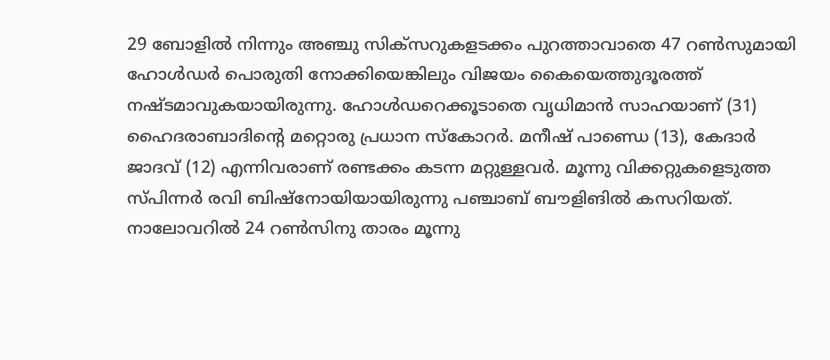29 ബോളില്‍ നിന്നും അഞ്ചു സിക്‌സറുകളടക്കം പുറത്താവാതെ 47 റണ്‍സുമായി ഹോള്‍ഡര്‍ പൊരുതി നോക്കിയെങ്കിലും വിജയം കൈയെത്തുദൂരത്ത് നഷ്ടമാവുകയായിരുന്നു. ഹോള്‍ഡറെക്കൂടാതെ വൃധിമാന്‍ സാഹയാണ് (31) ഹൈദരാബാദിന്റെ മറ്റൊരു പ്രധാന സ്‌കോറര്‍. മനീഷ് പാണ്ഡെ (13), കേദാര്‍ ജാദവ് (12) എന്നിവരാണ് രണ്ടക്കം കടന്ന മറ്റുള്ളവര്‍. മൂന്നു വിക്കറ്റുകളെടുത്ത സ്പിന്നര്‍ രവി ബിഷ്‌നോയിയായിരുന്നു പഞ്ചാബ് ബൗളിങില്‍ കസറിയത്. നാലോവറില്‍ 24 റണ്‍സിനു താരം മൂന്നു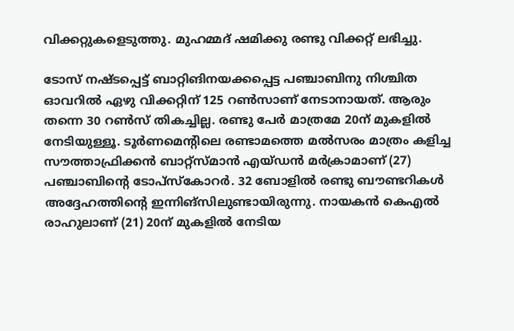വിക്കറ്റുകളെടുത്തു. മുഹമ്മദ് ഷമിക്കു രണ്ടു വിക്കറ്റ് ലഭിച്ചു.

ടോസ് നഷ്ടപ്പെട്ട് ബാറ്റിങിനയക്കപ്പെട്ട പഞ്ചാബിനു നിശ്ചിത ഓവറില്‍ ഏഴു വിക്കറ്റിന് 125 റണ്‍സാണ് നേടാനായത്. ആരും തന്നെ 30 റണ്‍സ് തികച്ചില്ല. രണ്ടു പേര്‍ മാത്രമേ 20ന് മുകളില്‍ നേടിയുള്ളൂ. ടൂര്‍ണമെന്റിലെ രണ്ടാമത്തെ മല്‍സരം മാത്രം കളിച്ച സൗത്താഫ്രിക്കന്‍ ബാറ്റ്‌സ്മാന്‍ എയ്ഡന്‍ മര്‍ക്രാമാണ് (27) പഞ്ചാബിന്റെ ടോപ്‌സ്‌കോറര്‍. 32 ബോളില്‍ രണ്ടു ബൗണ്ടറികള്‍ അദ്ദേഹത്തിന്റെ ഇന്നിങ്‌സിലുണ്ടായിരുന്നു. നായകന്‍ കെഎല്‍ രാഹുലാണ് (21) 20ന് മുകളില്‍ നേടിയ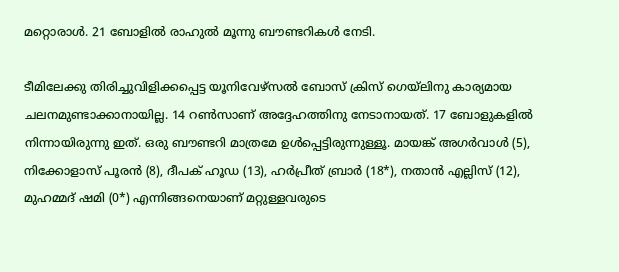മറ്റൊരാള്‍. 21 ബോളില്‍ രാഹുല്‍ മൂന്നു ബൗണ്ടറികള്‍ നേടി.

ടീമിലേക്കു തിരിച്ചുവിളിക്കപ്പെട്ട യൂനിവേഴ്‌സല്‍ ബോസ് ക്രിസ് ഗെയ്‌ലിനു കാര്യമായ ചലനമുണ്ടാക്കാനായില്ല. 14 റണ്‍സാണ് അദ്ദേഹത്തിനു നേടാനായത്. 17 ബോളുകളില്‍ നിന്നായിരുന്നു ഇത്. ഒരു ബൗണ്ടറി മാത്രമേ ഉള്‍പ്പെട്ടിരുന്നുള്ളൂ. മായങ്ക് അഗര്‍വാള്‍ (5), നിക്കോളാസ് പൂരന്‍ (8), ദീപക് ഹൂഡ (13), ഹര്‍പ്രീത് ബ്രാര്‍ (18*), നതാന്‍ എല്ലിസ് (12), മുഹമ്മദ് ഷമി (0*) എന്നിങ്ങനെയാണ് മറ്റുള്ളവരുടെ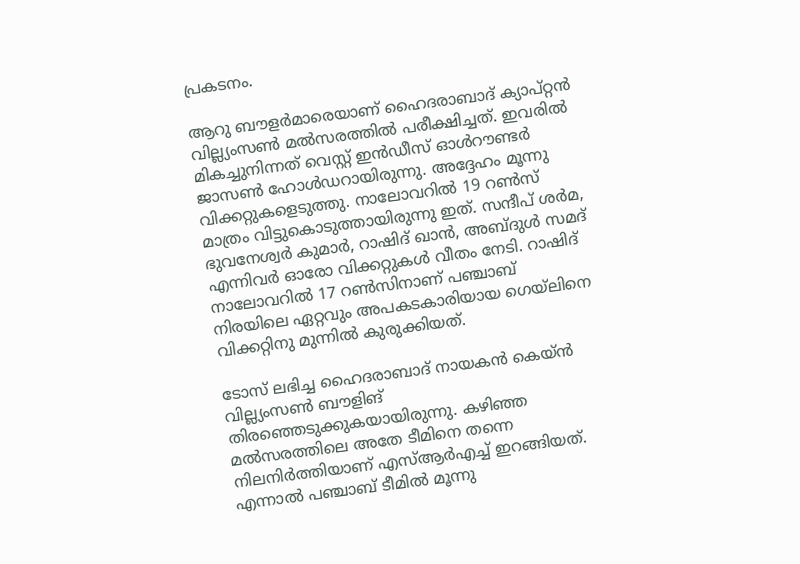പ്രകടനം.

ആറു ബൗളര്‍മാരെയാണ് ഹൈദരാബാദ് ക്യാപ്റ്റന്‍ വില്ല്യംസണ്‍ മല്‍സരത്തില്‍ പരീക്ഷിച്ചത്. ഇവരില്‍ മികച്ചുനിന്നത് വെസ്റ്റ് ഇന്‍ഡീസ് ഓള്‍റൗണ്ടര്‍ ജാസണ്‍ ഹോള്‍ഡറായിരുന്നു. അദ്ദേഹം മൂന്നു വിക്കറ്റുകളെടുത്തു. നാലോവറില്‍ 19 റണ്‍സ് മാത്രം വിട്ടുകൊടുത്തായിരുന്നു ഇത്. സന്ദീപ് ശര്‍മ, ഭുവനേശ്വര്‍ കുമാര്‍, റാഷിദ് ഖാന്‍, അബ്ദുള്‍ സമദ് എന്നിവര്‍ ഓരോ വിക്കറ്റുകള്‍ വീതം നേടി. റാഷിദ് നാലോവറില്‍ 17 റണ്‍സിനാണ് പഞ്ചാബ് നിരയിലെ ഏറ്റവും അപകടകാരിയായ ഗെയ്‌ലിനെ വിക്കറ്റിനു മുന്നില്‍ കുരുക്കിയത്.

ടോസ് ലഭിച്ച ഹൈദരാബാദ് നായകന്‍ കെയ്ന്‍ വില്ല്യംസണ്‍ ബൗളിങ് തിരഞ്ഞെടുക്കുകയായിരുന്നു. കഴിഞ്ഞ മല്‍സരത്തിലെ അതേ ടീമിനെ തന്നെ നിലനിര്‍ത്തിയാണ് എസ്ആര്‍എച്ച് ഇറങ്ങിയത്. എന്നാല്‍ പഞ്ചാബ് ടീമില്‍ മൂന്നു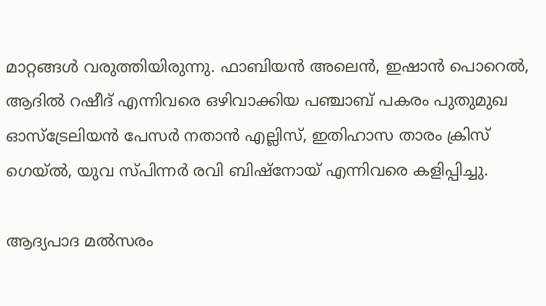മാറ്റങ്ങള്‍ വരുത്തിയിരുന്നു. ഫാബിയന്‍ അലെന്‍, ഇഷാന്‍ പൊറെല്‍, ആദില്‍ റഷീദ് എന്നിവരെ ഒഴിവാക്കിയ പഞ്ചാബ് പകരം പുതുമുഖ ഓസ്‌ട്രേലിയന്‍ പേസര്‍ നതാന്‍ എല്ലിസ്, ഇതിഹാസ താരം ക്രിസ് ഗെയ്ല്‍, യുവ സ്പിന്നര്‍ രവി ബിഷ്‌നോയ് എന്നിവരെ കളിപ്പിച്ചു.

ആദ്യപാദ മല്‍സരം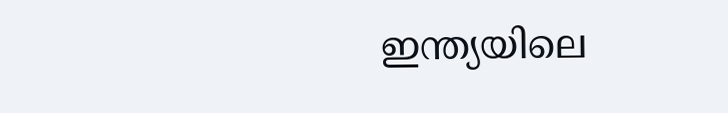ഇന്ത്യയിലെ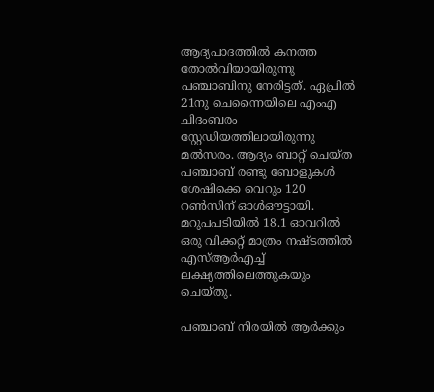ആദ്യപാദത്തില്‍ കനത്ത തോല്‍വിയായിരുന്നു പഞ്ചാബിനു നേരിട്ടത്. ഏപ്രില്‍ 21നു ചെന്നൈയിലെ എംഎ ചിദംബരം സ്റ്റേഡിയത്തിലായിരുന്നു മല്‍സരം. ആദ്യം ബാറ്റ് ചെയ്ത പഞ്ചാബ് രണ്ടു ബോളുകള്‍ ശേഷിക്കെ വെറും 120 റണ്‍സിന് ഓള്‍ഔട്ടായി. മറുപപടിയില്‍ 18.1 ഓവറില്‍ ഒരു വിക്കറ്റ് മാത്രം നഷ്ടത്തില്‍ എസ്ആര്‍എച്ച് ലക്ഷ്യത്തിലെത്തുകയും ചെയ്തു.

പഞ്ചാബ് നിരയില്‍ ആര്‍ക്കും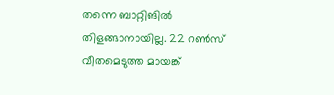തന്നെ ബാറ്റിങില്‍ തിളങ്ങാനായില്ല. 22 റണ്‍സ് വീതമെടുത്ത മായങ്ക്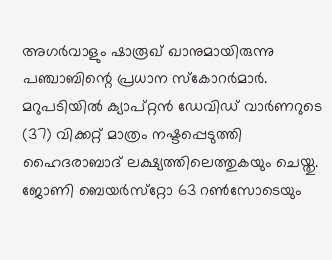അഗര്‍വാളും ഷാരൂഖ് ഖാനുമായിരുന്നു പഞ്ചാബിന്റെ പ്രധാന സ്‌കോറര്‍മാര്‍. മറുപടിയില്‍ ക്യാപ്റ്റന്‍ ഡേവിഡ് വാര്‍ണറുടെ (37) വിക്കറ്റ് മാത്രം നഷ്ടപ്പെടുത്തി ഹൈദരാബാദ് ലക്ഷ്യത്തിലെത്തുകയും ചെയ്തു. ജോണി ബെയര്‍സ്‌റ്റോ 63 റണ്‍സോടെയും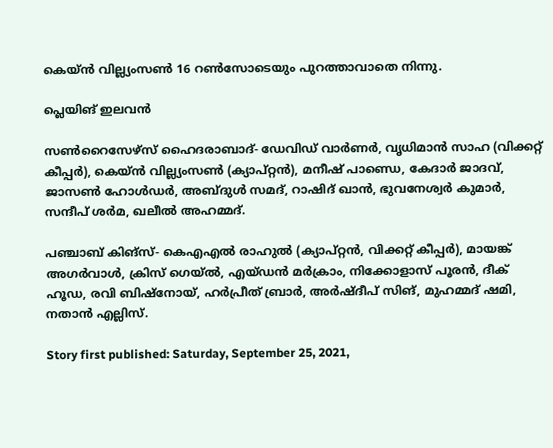കെയ്ന്‍ വില്ല്യംസണ്‍ 16 റണ്‍സോടെയും പുറത്താവാതെ നിന്നു.

പ്ലെയിങ് ഇലവന്‍

സണ്‍റൈസേഴ്‌സ് ഹൈദരാബാദ്- ഡേവിഡ് വാര്‍ണര്‍, വൃധിമാന്‍ സാഹ (വിക്കറ്റ് കീപ്പര്‍), കെയ്ന്‍ വില്ല്യംസണ്‍ (ക്യാപ്റ്റന്‍), മനീഷ് പാണ്ഡെ, കേദാര്‍ ജാദവ്, ജാസണ്‍ ഹോള്‍ഡര്‍, അബ്ദുള്‍ സമദ്, റാഷിദ് ഖാന്‍, ഭുവനേശ്വര്‍ കുമാര്‍, സന്ദീപ് ശര്‍മ, ഖലീല്‍ അഹമ്മദ്.

പഞ്ചാബ് കിങ്‌സ്- കെഎഎല്‍ രാഹുല്‍ (ക്യാപ്റ്റന്‍, വിക്കറ്റ് കീപ്പര്‍), മായങ്ക് അഗര്‍വാള്‍, ക്രിസ് ഗെയ്ല്‍, എയ്ഡന്‍ മര്‍ക്രാം, നിക്കോളാസ് പൂരന്‍, ദീക് ഹൂഡ, രവി ബിഷ്‌നോയ്, ഹര്‍പ്രീത് ബ്രാര്‍, അര്‍ഷ്ദീപ് സിങ്, മുഹമ്മദ് ഷമി, നതാന്‍ എല്ലിസ്.

Story first published: Saturday, September 25, 2021,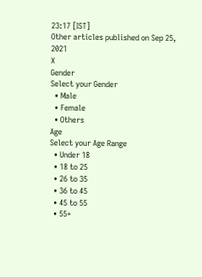23:17 [IST]
Other articles published on Sep 25, 2021
X
Gender
Select your Gender
  • Male
  • Female
  • Others
Age
Select your Age Range
  • Under 18
  • 18 to 25
  • 26 to 35
  • 36 to 45
  • 45 to 55
  • 55+